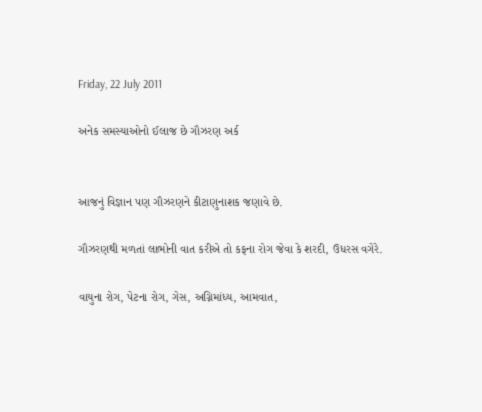Friday, 22 July 2011

અનેક સમસ્યાઓનો ઈલાજ છે ગૌઝરણ અર્ક


આજનું વિજ્ઞાન પણ ગૌઝરણને કીટાણુનાશક જણાવે છે.

ગૌઝરણથી મળતાં લાભોની વાત કરીએ તો કફના રોગ જેવા કે શરદી, ઉધરસ વગેરે.

વાયુના રોગ, પેટના રોગ, ગેસ, અગ્નિમાંધ્ય, આમવાત,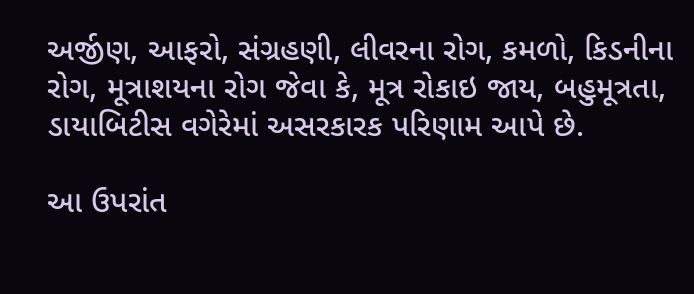અર્જીણ, આફરો, સંગ્રહણી, લીવરના રોગ, કમળો, કિડનીના રોગ, મૂત્રાશયના રોગ જેવા કે, મૂત્ર રોકાઇ જાય, બહુમૂત્રતા, ડાયાબિટીસ વગેરેમાં અસરકારક પરિણામ આપે છે.

આ ઉપરાંત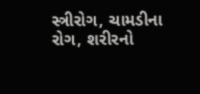સ્ત્રીરોગ, ચામડીના રોગ, શરીરનો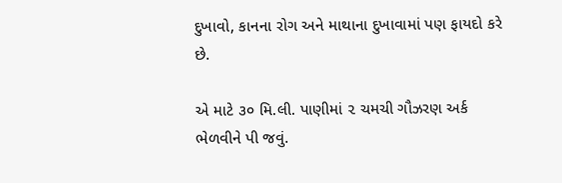દુખાવો, કાનના રોગ અને માથાના દુખાવામાં પણ ફાયદો કરે છે.

એ માટે ૩૦ મિ.લી. પાણીમાં ૨ ચમચી ગૌઝરણ અર્ક ભેળવીને પી જવું.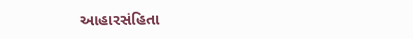આહારસંહિતા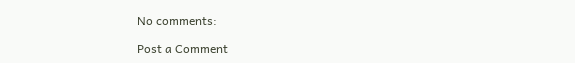No comments:

Post a Comment